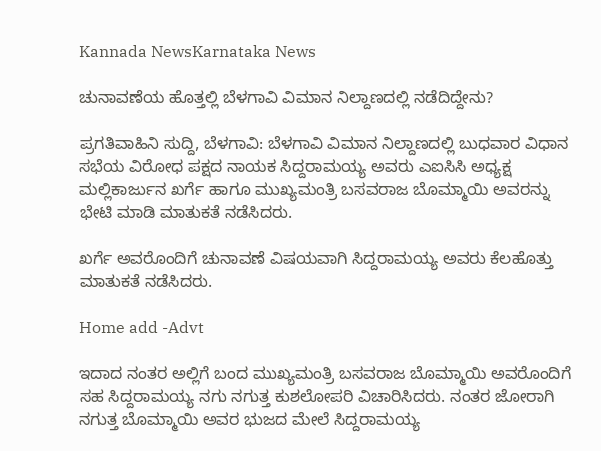Kannada NewsKarnataka News

ಚುನಾವಣೆಯ ಹೊತ್ತಲ್ಲಿ ಬೆಳಗಾವಿ ವಿಮಾನ ನಿಲ್ದಾಣದಲ್ಲಿ ನಡೆದಿದ್ದೇನು?

ಪ್ರಗತಿವಾಹಿನಿ ಸುದ್ದಿ, ಬೆಳಗಾವಿ: ಬೆಳಗಾವಿ ವಿಮಾನ ನಿಲ್ದಾಣದಲ್ಲಿ ಬುಧವಾರ ವಿಧಾನ ಸಭೆಯ ವಿರೋಧ ಪಕ್ಷದ ನಾಯಕ ಸಿದ್ದರಾಮಯ್ಯ ಅವರು ಎಐಸಿಸಿ ಅಧ್ಯಕ್ಷ ಮಲ್ಲಿಕಾರ್ಜುನ ಖರ್ಗೆ ಹಾಗೂ ಮುಖ್ಯಮಂತ್ರಿ ಬಸವರಾಜ ಬೊಮ್ಮಾಯಿ ಅವರನ್ನು ಭೇಟಿ ಮಾಡಿ ಮಾತುಕತೆ ನಡೆಸಿದರು.

ಖರ್ಗೆ ಅವರೊಂದಿಗೆ ಚುನಾವಣೆ ವಿಷಯವಾಗಿ ಸಿದ್ದರಾಮಯ್ಯ ಅವರು ಕೆಲಹೊತ್ತು ಮಾತುಕತೆ ನಡೆಸಿದರು.

Home add -Advt

ಇದಾದ ನಂತರ ಅಲ್ಲಿಗೆ ಬಂದ ಮುಖ್ಯಮಂತ್ರಿ ಬಸವರಾಜ ಬೊಮ್ಮಾಯಿ ಅವರೊಂದಿಗೆ ಸಹ ಸಿದ್ದರಾಮಯ್ಯ ನಗು ನಗುತ್ತ ಕುಶಲೋಪರಿ ವಿಚಾರಿಸಿದರು. ನಂತರ ಜೋರಾಗಿ ನಗುತ್ತ ಬೊಮ್ಮಾಯಿ ಅವರ ಭುಜದ ಮೇಲೆ ಸಿದ್ದರಾಮಯ್ಯ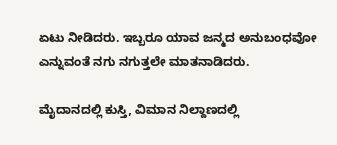ಏಟು ನೀಡಿದರು. ಇಬ್ಬರೂ ಯಾವ ಜನ್ಮದ ಅನುಬಂಧವೋ ಎನ್ನುವಂತೆ ನಗು ನಗುತ್ತಲೇ ಮಾತನಾಡಿದರು.

ಮೈದಾನದಲ್ಲಿ ಕುಸ್ತಿ, ವಿಮಾನ ನಿಲ್ದಾಣದಲ್ಲಿ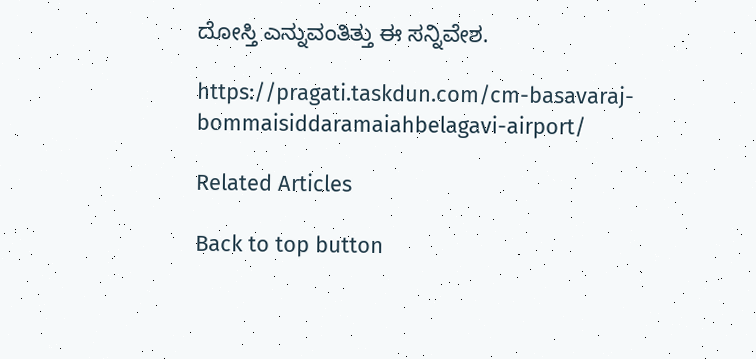ದೋಸ್ತಿ ಎನ್ನುವಂತಿತ್ತು ಈ ಸನ್ನಿವೇಶ.

https://pragati.taskdun.com/cm-basavaraj-bommaisiddaramaiahbelagavi-airport/

Related Articles

Back to top button